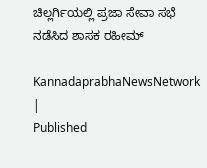ಚಿಲ್ಲರ್ಗಿಯಲ್ಲಿ ಪ್ರಜಾ ಸೇವಾ ಸಭೆ ನಡೆಸಿದ ಶಾಸಕ ರಹೀಮ್‌

KannadaprabhaNewsNetwork |
Published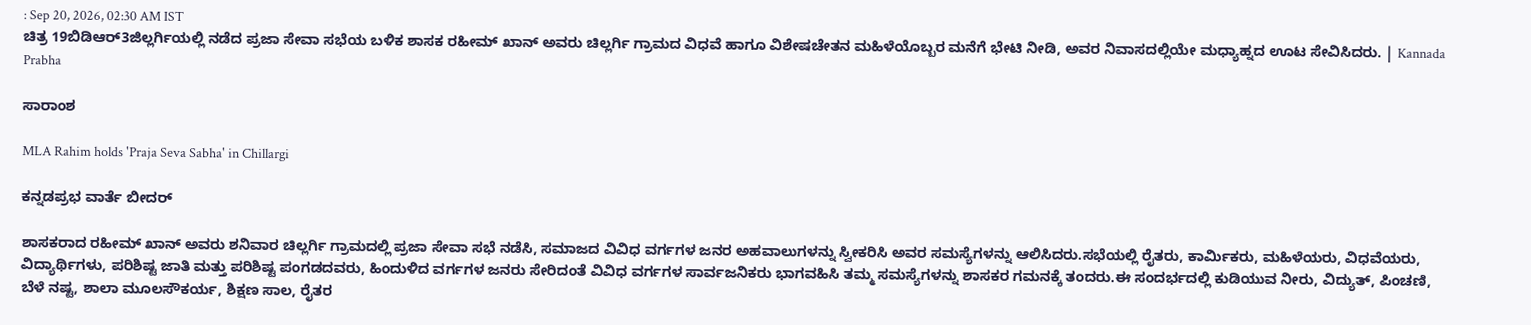: Sep 20, 2026, 02:30 AM IST
ಚಿತ್ರ 19ಬಿಡಿಆರ್3ಜಿಲ್ಲರ್ಗಿಯಲ್ಲಿ ನಡೆದ ಪ್ರಜಾ ಸೇವಾ ಸಭೆಯ ಬಳಿಕ ಶಾಸಕ ರಹೀಮ್‌ ಖಾನ್‌ ಅವರು ಚಿಲ್ಲರ್ಗಿ ಗ್ರಾಮದ ವಿಧವೆ ಹಾಗೂ ವಿಶೇಷಚೇತನ ಮಹಿಳೆಯೊಬ್ಬರ ಮನೆಗೆ ಭೇಟಿ ನೀಡಿ, ಅವರ ನಿವಾಸದಲ್ಲಿಯೇ ಮಧ್ಯಾಹ್ನದ ಊಟ ಸೇವಿಸಿದರು. | Kannada Prabha

ಸಾರಾಂಶ

MLA Rahim holds 'Praja Seva Sabha' in Chillargi

ಕನ್ನಡಪ್ರಭ ವಾರ್ತೆ ಬೀದರ್‌

ಶಾಸಕರಾದ ರಹೀಮ್‌ ಖಾನ್‌ ಅವರು ಶನಿವಾರ ಚಿಲ್ಲರ್ಗಿ ಗ್ರಾಮದಲ್ಲಿ ಪ್ರಜಾ ಸೇವಾ ಸಭೆ ನಡೆಸಿ, ಸಮಾಜದ ವಿವಿಧ ವರ್ಗಗಳ ಜನರ ಅಹವಾಲುಗಳನ್ನು ಸ್ವೀಕರಿಸಿ ಅವರ ಸಮಸ್ಯೆಗಳನ್ನು ಆಲಿಸಿದರು.ಸಭೆಯಲ್ಲಿ ರೈತರು, ಕಾರ್ಮಿಕರು, ಮಹಿಳೆಯರು, ವಿಧವೆಯರು, ವಿದ್ಯಾರ್ಥಿಗಳು, ಪರಿಶಿಷ್ಟ ಜಾತಿ ಮತ್ತು ಪರಿಶಿಷ್ಟ ಪಂಗಡದವರು, ಹಿಂದುಳಿದ ವರ್ಗಗಳ ಜನರು ಸೇರಿದಂತೆ ವಿವಿಧ ವರ್ಗಗಳ ಸಾರ್ವಜನಿಕರು ಭಾಗವಹಿಸಿ ತಮ್ಮ ಸಮಸ್ಯೆಗಳನ್ನು ಶಾಸಕರ ಗಮನಕ್ಕೆ ತಂದರು.ಈ ಸಂದರ್ಭದಲ್ಲಿ ಕುಡಿಯುವ ನೀರು, ವಿದ್ಯುತ್‌, ಪಿಂಚಣಿ, ಬೆಳೆ ನಷ್ಟ, ಶಾಲಾ ಮೂಲಸೌಕರ್ಯ, ಶಿಕ್ಷಣ ಸಾಲ, ರೈತರ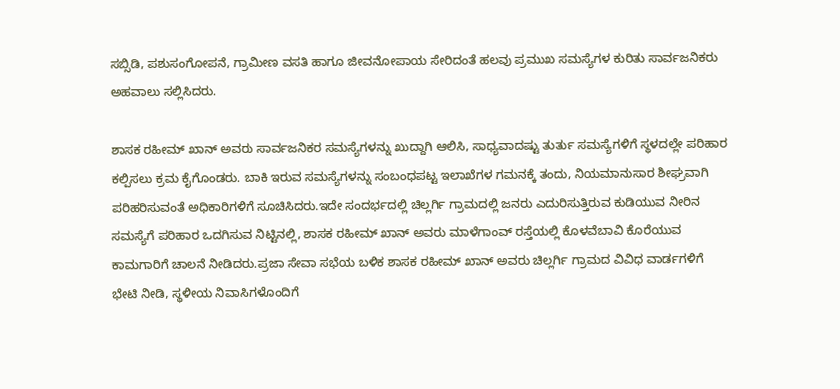ಸಬ್ಸಿಡಿ, ಪಶುಸಂಗೋಪನೆ, ಗ್ರಾಮೀಣ ವಸತಿ ಹಾಗೂ ಜೀವನೋಪಾಯ ಸೇರಿದಂತೆ ಹಲವು ಪ್ರಮುಖ ಸಮಸ್ಯೆಗಳ ಕುರಿತು ಸಾರ್ವಜನಿಕರು ಅಹವಾಲು ಸಲ್ಲಿಸಿದರು.

ಶಾಸಕ ರಹೀಮ್‌ ಖಾನ್‌ ಅವರು ಸಾರ್ವಜನಿಕರ ಸಮಸ್ಯೆಗಳನ್ನು ಖುದ್ದಾಗಿ ಆಲಿಸಿ, ಸಾಧ್ಯವಾದಷ್ಟು ತುರ್ತು ಸಮಸ್ಯೆಗಳಿಗೆ ಸ್ಥಳದಲ್ಲೇ ಪರಿಹಾರ ಕಲ್ಪಿಸಲು ಕ್ರಮ ಕೈಗೊಂಡರು. ಬಾಕಿ ಇರುವ ಸಮಸ್ಯೆಗಳನ್ನು ಸಂಬಂಧಪಟ್ಟ ಇಲಾಖೆಗಳ ಗಮನಕ್ಕೆ ತಂದು, ನಿಯಮಾನುಸಾರ ಶೀಘ್ರವಾಗಿ ಪರಿಹರಿಸುವಂತೆ ಅಧಿಕಾರಿಗಳಿಗೆ ಸೂಚಿಸಿದರು.ಇದೇ ಸಂದರ್ಭದಲ್ಲಿ ಚಿಲ್ಲರ್ಗಿ ಗ್ರಾಮದಲ್ಲಿ ಜನರು ಎದುರಿಸುತ್ತಿರುವ ಕುಡಿಯುವ ನೀರಿನ ಸಮಸ್ಯೆಗೆ ಪರಿಹಾರ ಒದಗಿಸುವ ನಿಟ್ಟಿನಲ್ಲಿ, ಶಾಸಕ ರಹೀಮ್‌ ಖಾನ್‌ ಅವರು ಮಾಳೆಗಾಂವ್‌ ರಸ್ತೆಯಲ್ಲಿ ಕೊಳವೆಬಾವಿ ಕೊರೆಯುವ ಕಾಮಗಾರಿಗೆ ಚಾಲನೆ ನೀಡಿದರು.ಪ್ರಜಾ ಸೇವಾ ಸಭೆಯ ಬಳಿಕ ಶಾಸಕ ರಹೀಮ್‌ ಖಾನ್‌ ಅವರು ಚಿಲ್ಲರ್ಗಿ ಗ್ರಾಮದ ವಿವಿಧ ವಾರ್ಡಗಳಿಗೆ ಭೇಟಿ ನೀಡಿ, ಸ್ಥಳೀಯ ನಿವಾಸಿಗಳೊಂದಿಗೆ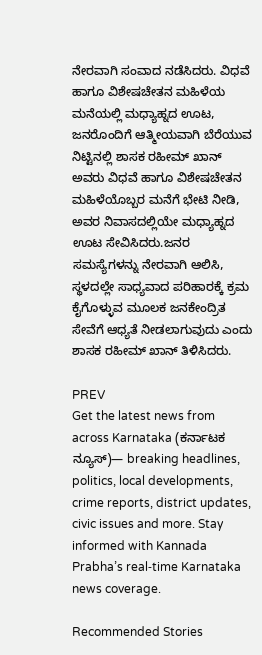ನೇರವಾಗಿ ಸಂವಾದ ನಡೆಸಿದರು. ವಿಧವೆ ಹಾಗೂ ವಿಶೇಷಚೇತನ ಮಹಿಳೆಯ ಮನೆಯಲ್ಲಿ ಮಧ್ಯಾಹ್ನದ ಊಟ, ಜನರೊಂದಿಗೆ ಆತ್ಮೀಯವಾಗಿ ಬೆರೆಯುವ ನಿಟ್ಟಿನಲ್ಲಿ ಶಾಸಕ ರಹೀಮ್‌ ಖಾನ್‌ ಅವರು ವಿಧವೆ ಹಾಗೂ ವಿಶೇಷಚೇತನ ಮಹಿಳೆಯೊಬ್ಬರ ಮನೆಗೆ ಭೇಟಿ ನೀಡಿ, ಅವರ ನಿವಾಸದಲ್ಲಿಯೇ ಮಧ್ಯಾಹ್ನದ ಊಟ ಸೇವಿಸಿದರು.ಜನರ ಸಮಸ್ಯೆಗಳನ್ನು ನೇರವಾಗಿ ಆಲಿಸಿ, ಸ್ಥಳದಲ್ಲೇ ಸಾಧ್ಯವಾದ ಪರಿಹಾರಕ್ಕೆ ಕ್ರಮ ಕೈಗೊಳ್ಳುವ ಮೂಲಕ ಜನಕೇಂದ್ರಿತ ಸೇವೆಗೆ ಆಧ್ಯತೆ ನೀಡಲಾಗುವುದು ಎಂದು ಶಾಸಕ ರಹೀಮ್‌ ಖಾನ್‌ ತಿಳಿಸಿದರು.

PREV
Get the latest news from across Karnataka (ಕರ್ನಾಟಕ ನ್ಯೂಸ್)— breaking headlines, politics, local developments, crime reports, district updates, civic issues and more. Stay informed with Kannada Prabha’s real‑time Karnataka news coverage.

Recommended Stories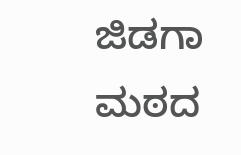ಜಿಡಗಾ ಮಠದ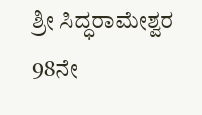ಶ್ರೀ ಸಿದ್ಧರಾಮೇಶ್ವರ 98ನೇ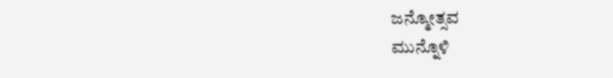ಜನ್ಮೋತ್ಸವ
ಮುನ್ನೊಳಿ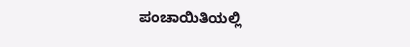ಪಂಚಾಯಿತಿಯಲ್ಲಿ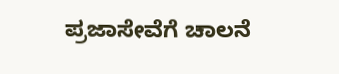ಪ್ರಜಾಸೇವೆಗೆ ಚಾಲನೆ